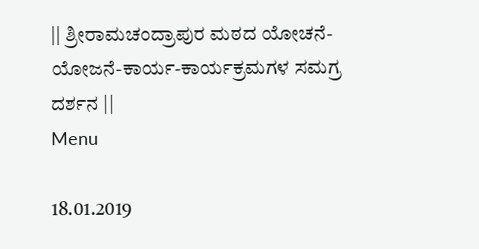|| ಶ್ರೀರಾಮಚಂದ್ರಾಪುರ ಮಠದ ಯೋಚನೆ-ಯೋಜನೆ-ಕಾರ್ಯ-ಕಾರ್ಯಕ್ರಮಗಳ ಸಮಗ್ರ ದರ್ಶನ ||
Menu

18.01.2019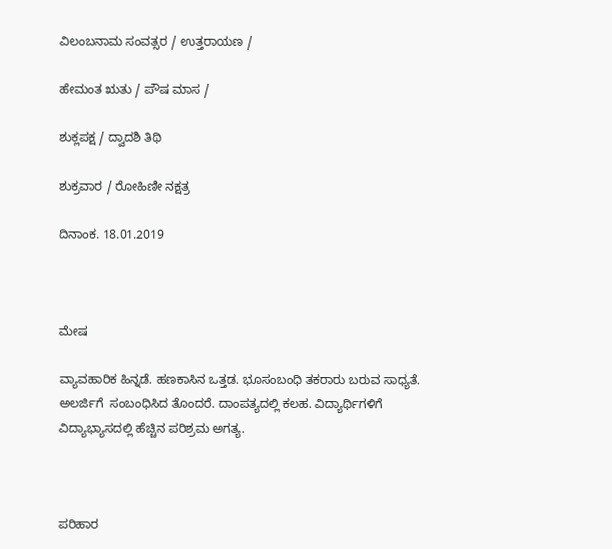ವಿಲಂಬನಾಮ ಸಂವತ್ಸರ / ಉತ್ತರಾಯಣ /

ಹೇಮಂತ ಋತು / ಪೌಷ ಮಾಸ /

ಶುಕ್ಲಪಕ್ಷ / ದ್ವಾದಶಿ ತಿಥಿ

ಶುಕ್ರವಾರ / ರೋಹಿಣೀ ನಕ್ಷತ್ರ

ದಿನಾಂಕ. 18.01.2019



ಮೇಷ

ವ್ಯಾವಹಾರಿಕ ಹಿನ್ನಡೆ. ಹಣಕಾಸಿನ ಒತ್ತಡ. ಭೂಸಂಬಂಧಿ ತಕರಾರು ಬರುವ ಸಾಧ್ಯತೆ. ಅಲರ್ಜಿಗೆ  ಸಂಬಂಧಿಸಿದ ತೊಂದರೆ. ದಾಂಪತ್ಯದಲ್ಲಿ ಕಲಹ. ವಿದ್ಯಾರ್ಥಿಗಳಿಗೆ ವಿದ್ಯಾಭ್ಯಾಸದಲ್ಲಿ ಹೆಚ್ಚಿನ ಪರಿಶ್ರಮ ಅಗತ್ಯ.



ಪರಿಹಾರ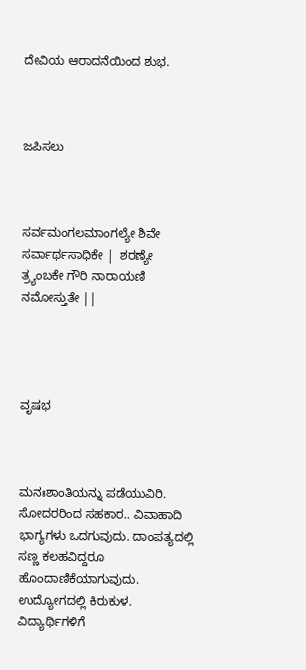ದೇವಿಯ ಆರಾದನೆಯಿಂದ ಶುಭ.



ಜಪಿಸಲು



ಸರ್ವಮಂಗಲಮಾಂಗಲ್ಯೇ ಶಿವೇ ಸರ್ವಾರ್ಥಸಾಧಿಕೇ |  ಶರಣ್ಯೇ ತ್ರ್ಯಂಬಕೇ ಗೌರಿ ನಾರಾಯಣಿ ನಮೋಸ್ತುತೇ ||




ವೃಷಭ



ಮನಃಶಾಂತಿಯನ್ನು ಪಡೆಯುವಿರಿ. ಸೋದರರಿಂದ ಸಹಕಾರ.. ವಿವಾಹಾದಿ ಭಾಗ್ಯಗಳು ಒದಗುವುದು. ದಾಂಪತ್ಯದಲ್ಲಿ ಸಣ್ಣ ಕಲಹವಿದ್ದರೂ ಹೊಂದಾಣಿಕೆಯಾಗುವುದು. ಉದ್ಯೋಗದಲ್ಲಿ ಕಿರುಕುಳ. ವಿದ್ಯಾರ್ಥಿಗಳಿಗೆ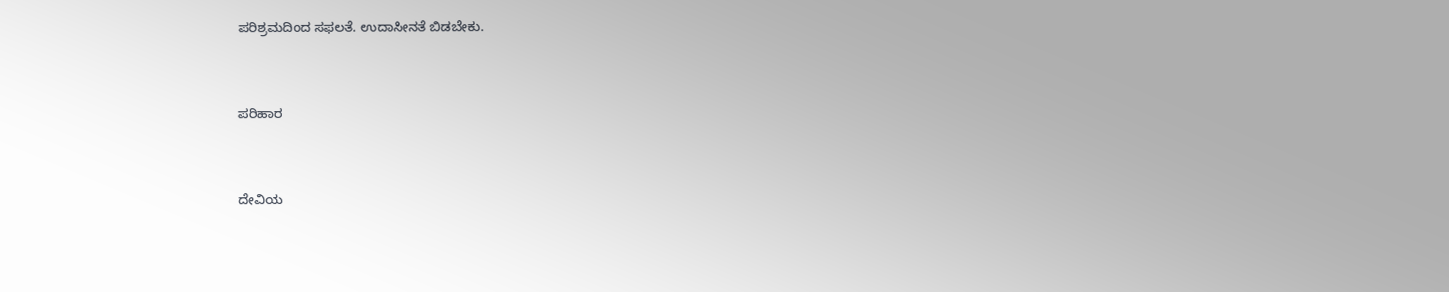ಪರಿಶ್ರಮದಿಂದ ಸಫಲತೆ. ಉದಾಸೀನತೆ ಬಿಡಬೇಕು.



ಪರಿಹಾರ



ದೇವಿಯ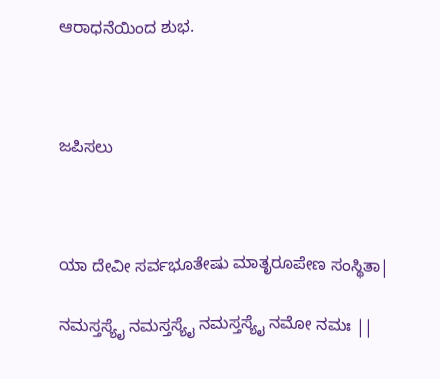ಆರಾಧನೆಯಿಂದ ಶುಭ.



ಜಪಿಸಲು



ಯಾ ದೇವೀ ಸರ್ವಭೂತೇಷು ಮಾತೃರೂಪೇಣ ಸಂಸ್ಥಿತಾ|

ನಮಸ್ತಸ್ಯೈ ನಮಸ್ತಸ್ಯೈ ನಮಸ್ತಸ್ಯೈ ನಮೋ ನಮಃ ||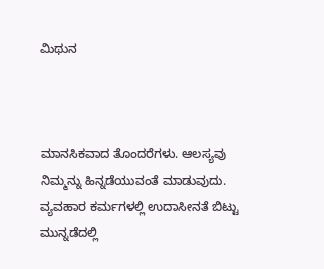ಮಿಥುನ



ಮಾನಸಿಕವಾದ ತೊಂದರೆಗಳು. ಆಲಸ್ಯವು ನಿಮ್ಮನ್ನು ಹಿನ್ನಡೆಯುವಂತೆ ಮಾಡುವುದು. ವ್ಯವಹಾರ ಕರ್ಮಗಳಲ್ಲಿ ಉದಾಸೀನತೆ ಬಿಟ್ಟು ಮುನ್ನಡೆದಲ್ಲಿ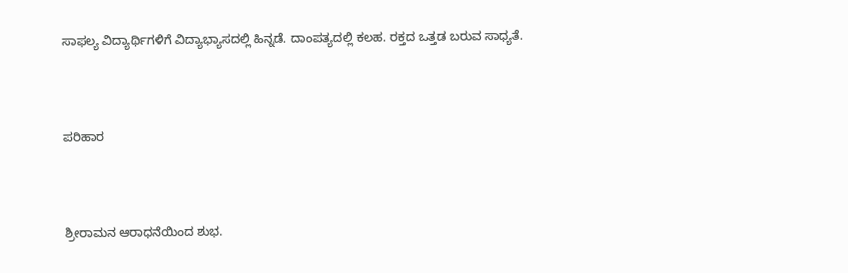ಸಾಫಲ್ಯ ವಿದ್ಯಾರ್ಥಿಗಳಿಗೆ ವಿದ್ಯಾಭ್ಯಾಸದಲ್ಲಿ ಹಿನ್ನಡೆ. ದಾಂಪತ್ಯದಲ್ಲಿ ಕಲಹ. ರಕ್ತದ ಒತ್ತಡ ಬರುವ ಸಾಧ್ಯತೆ.



ಪರಿಹಾರ



ಶ್ರೀರಾಮನ ಆರಾಧನೆಯಿಂದ ಶುಭ.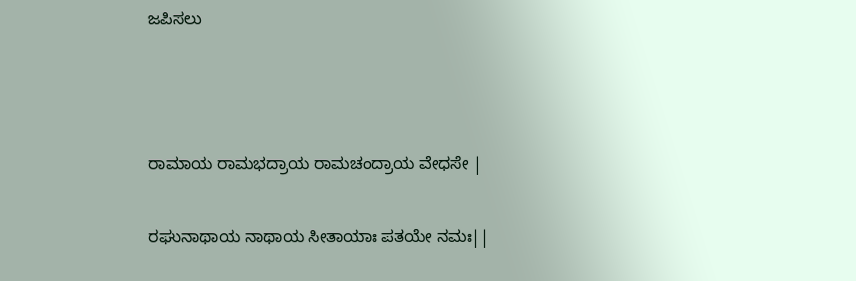ಜಪಿಸಲು



ರಾಮಾಯ ರಾಮಭದ್ರಾಯ ರಾಮಚಂದ್ರಾಯ ವೇಧಸೇ |

ರಘುನಾಥಾಯ ನಾಥಾಯ ಸೀತಾಯಾಃ ಪತಯೇ ನಮಃ||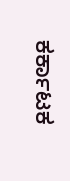ಕರ್ಕಾಟಕ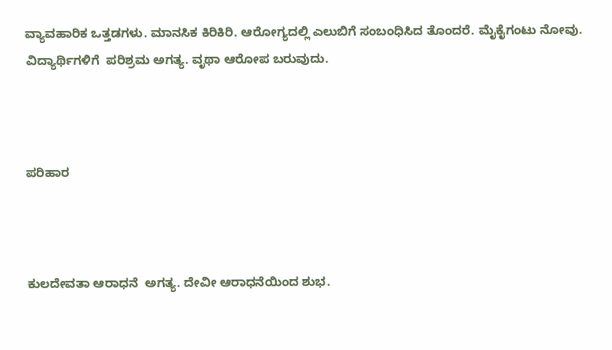ವ್ಯಾವಹಾರಿಕ ಒತ್ತಡಗಳು. ಮಾನಸಿಕ ಕಿರಿಕಿರಿ. ಆರೋಗ್ಯದಲ್ಲಿ ಎಲುಬಿಗೆ ಸಂಬಂಧಿಸಿದ ತೊಂದರೆ. ಮೈಕೈಗಂಟು ನೋವು. ವಿದ್ಯಾರ್ಥಿಗಳಿಗೆ  ಪರಿಶ್ರಮ ಅಗತ್ಯ. ವೃಥಾ ಆರೋಪ ಬರುವುದು.



ಪರಿಹಾರ



ಕುಲದೇವತಾ ಆರಾಧನೆ  ಅಗತ್ಯ. ದೇವೀ ಆರಾಧನೆಯಿಂದ ಶುಭ.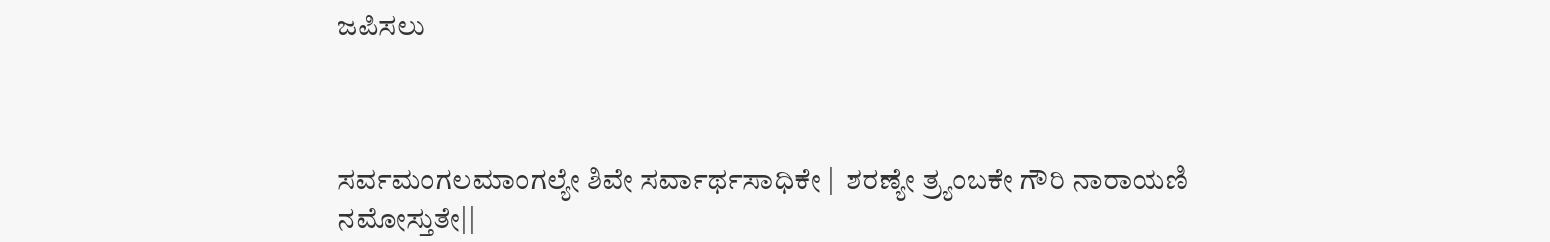ಜಪಿಸಲು



ಸರ್ವಮಂಗಲಮಾಂಗಲ್ಯೇ ಶಿವೇ ಸರ್ವಾರ್ಥಸಾಧಿಕೇ |  ಶರಣ್ಯೇ ತ್ರ್ಯಂಬಕೇ ಗೌರಿ ನಾರಾಯಣಿ ನಮೋಸ್ತುತೇ||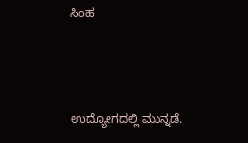ಸಿಂಹ



ಉದ್ಯೋಗದಲ್ಲಿ ಮುನ್ನಡೆ.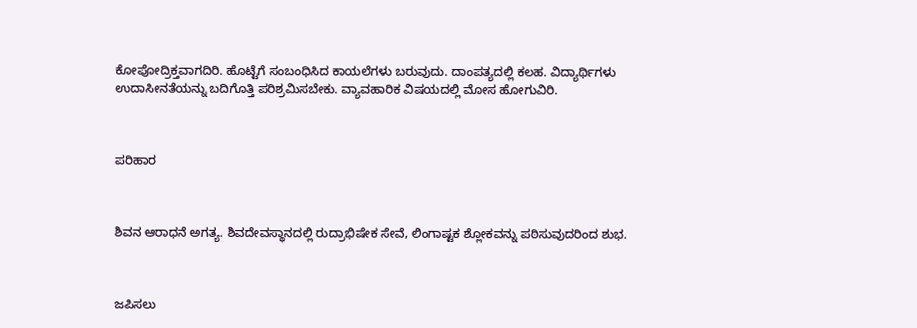ಕೋಪೋದ್ರಿಕ್ತವಾಗದಿರಿ. ಹೊಟ್ಟೆಗೆ ಸಂಬಂಧಿಸಿದ ಕಾಯಲೆಗಳು ಬರುವುದು. ದಾಂಪತ್ಯದಲ್ಲಿ ಕಲಹ. ವಿದ್ಯಾರ್ಥಿಗಳು ಉದಾಸೀನತೆಯನ್ನು ಬದಿಗೊತ್ತಿ ಪರಿಶ್ರಮಿಸಬೇಕು. ವ್ಯಾವಹಾರಿಕ ವಿಷಯದಲ್ಲಿ ಮೋಸ ಹೋಗುವಿರಿ.



ಪರಿಹಾರ



ಶಿವನ ಆರಾಧನೆ ಅಗತ್ಯ. ಶಿವದೇವಸ್ಥಾನದಲ್ಲಿ ರುದ್ರಾಭಿಷೇಕ ಸೇವೆ, ಲಿಂಗಾಷ್ಟಕ ಶ್ಲೋಕವನ್ನು ಪಠಿಸುವುದರಿಂದ ಶುಭ.



ಜಪಿಸಲು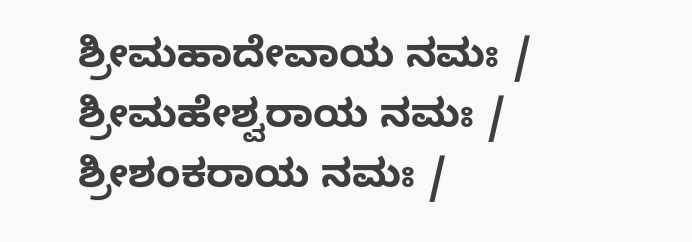ಶ್ರೀಮಹಾದೇವಾಯ ನಮಃ / ಶ್ರೀಮಹೇಶ್ವರಾಯ ನಮಃ / ಶ್ರೀಶಂಕರಾಯ ನಮಃ /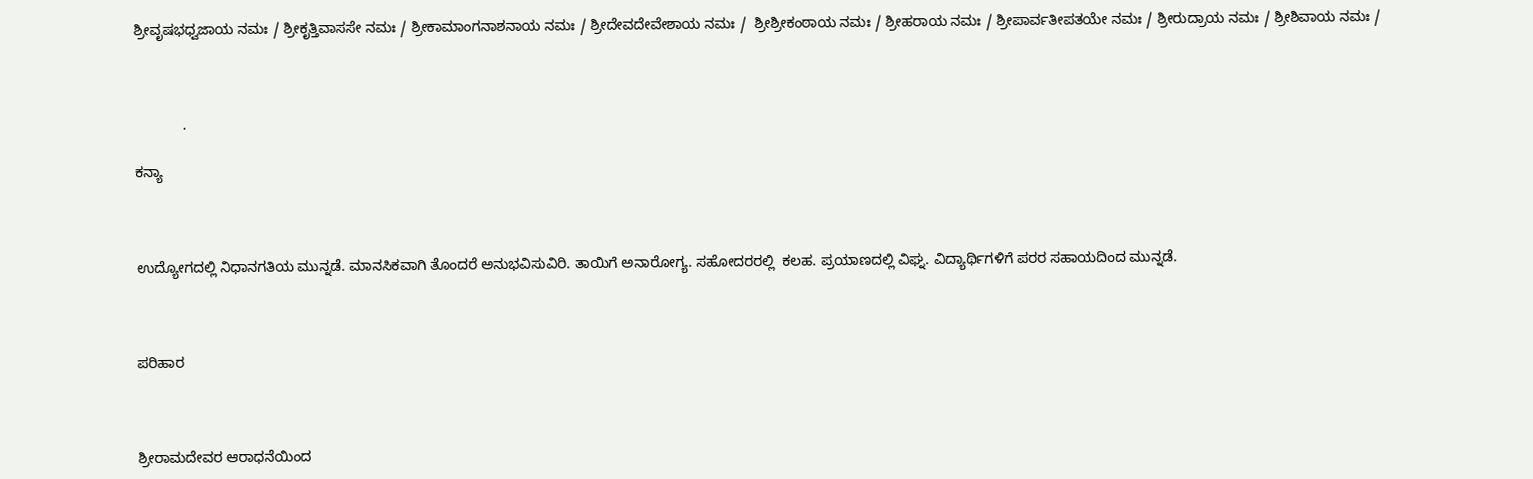ಶ್ರೀವೃಷಭಧ್ವಜಾಯ ನಮಃ / ಶ್ರೀಕೃತ್ತಿವಾಸಸೇ ನಮಃ / ಶ್ರೀಕಾಮಾಂಗನಾಶನಾಯ ನಮಃ / ಶ್ರೀದೇವದೇವೇಶಾಯ ನಮಃ /  ಶ್ರೀಶ್ರೀಕಂಠಾಯ ನಮಃ / ಶ್ರೀಹರಾಯ ನಮಃ / ಶ್ರೀಪಾರ್ವತೀಪತಯೇ ನಮಃ / ಶ್ರೀರುದ್ರಾಯ ನಮಃ / ಶ್ರೀಶಿವಾಯ ನಮಃ /



            .

ಕನ್ಯಾ



ಉದ್ಯೋಗದಲ್ಲಿ ನಿಧಾನಗತಿಯ ಮುನ್ನಡೆ. ಮಾನಸಿಕವಾಗಿ ತೊಂದರೆ ಅನುಭವಿಸುವಿರಿ. ತಾಯಿಗೆ ಅನಾರೋಗ್ಯ. ಸಹೋದರರಲ್ಲಿ  ಕಲಹ. ಪ್ರಯಾಣದಲ್ಲಿ ವಿಘ್ನ. ವಿದ್ಯಾರ್ಥಿಗಳಿಗೆ ಪರರ ಸಹಾಯದಿಂದ ಮುನ್ನಡೆ.



ಪರಿಹಾರ



ಶ್ರೀರಾಮದೇವರ ಆರಾಧನೆಯಿಂದ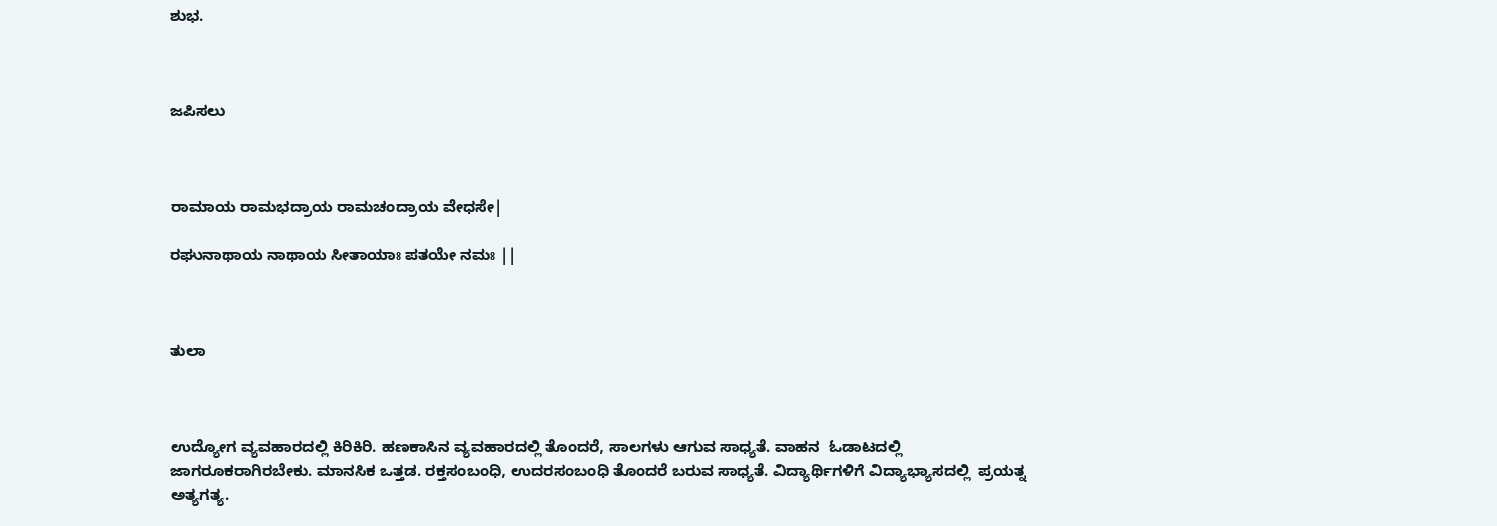ಶುಭ.



ಜಪಿಸಲು



ರಾಮಾಯ ರಾಮಭದ್ರಾಯ ರಾಮಚಂದ್ರಾಯ ವೇಧಸೇ|

ರಘುನಾಥಾಯ ನಾಥಾಯ ಸೀತಾಯಾಃ ಪತಯೇ ನಮಃ ||



ತುಲಾ



ಉದ್ಯೋಗ ವ್ಯವಹಾರದಲ್ಲಿ ಕಿರಿಕಿರಿ. ಹಣಕಾಸಿನ ವ್ಯವಹಾರದಲ್ಲಿ ತೊಂದರೆ, ಸಾಲಗಳು ಆಗುವ ಸಾಧ್ಯತೆ. ವಾಹನ  ಓಡಾಟದಲ್ಲಿ ಜಾಗರೂಕರಾಗಿರಬೇಕು. ಮಾನಸಿಕ ಒತ್ತಡ. ರಕ್ತಸಂಬಂಧಿ, ಉದರಸಂಬಂಧಿ ತೊಂದರೆ ಬರುವ ಸಾಧ್ಯತೆ. ವಿದ್ಯಾರ್ಥಿಗಳಿಗೆ ವಿದ್ಯಾಭ್ಯಾಸದಲ್ಲಿ  ಪ್ರಯತ್ನ ಅತ್ಯಗತ್ಯ.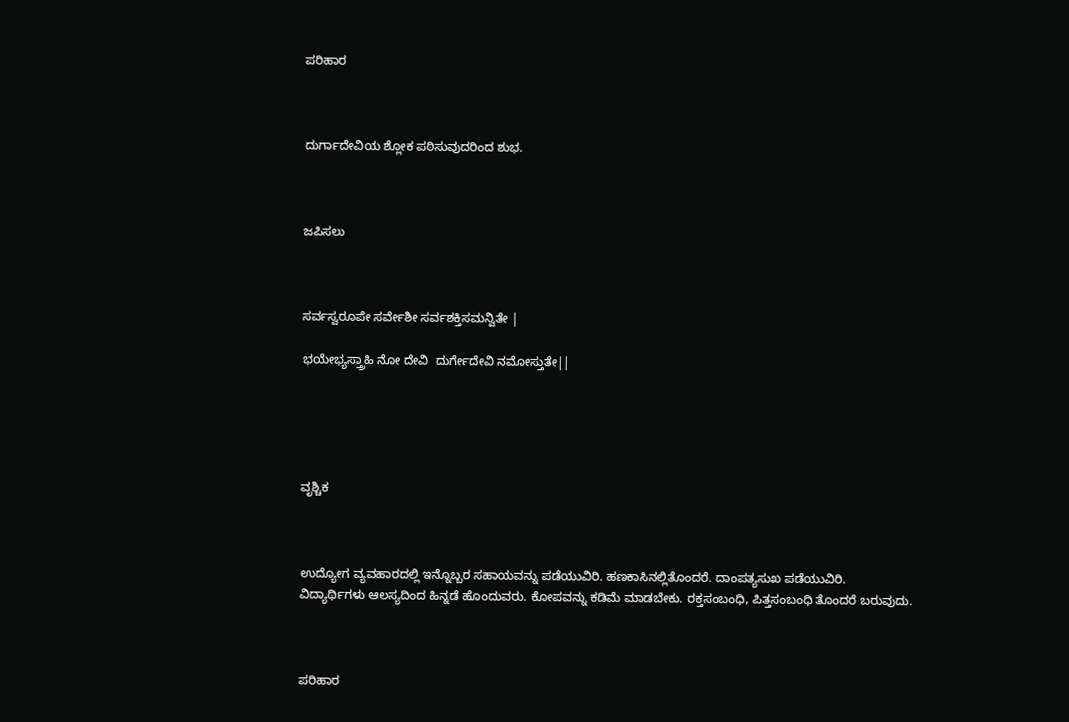ಪರಿಹಾರ



ದುರ್ಗಾದೇವಿಯ ಶ್ಲೋಕ ಪಠಿಸುವುದರಿಂದ ಶುಭ.



ಜಪಿಸಲು



ಸರ್ವಸ್ವರೂಪೇ ಸರ್ವೇಶೀ ಸರ್ವಶಕ್ತಿಸಮನ್ವಿತೇ |

ಭಯೇಭ್ಯಸ್ತ್ರಾಹಿ ನೋ ದೇವಿ  ದುರ್ಗೇದೇವಿ ನಮೋಸ್ತುತೇ||





ವೃಶ್ಚಿಕ



ಉದ್ಯೋಗ ವ್ಯವಹಾರದಲ್ಲಿ ಇನ್ನೊಬ್ಬರ ಸಹಾಯವನ್ನು ಪಡೆಯುವಿರಿ. ಹಣಕಾಸಿನಲ್ಲಿತೊಂದರೆ. ದಾಂಪತ್ಯಸುಖ ಪಡೆಯುವಿರಿ. ವಿದ್ಯಾರ್ಥಿಗಳು ಆಲಸ್ಯದಿಂದ ಹಿನ್ನಡೆ ಹೊಂದುವರು. ಕೋಪವನ್ನು ಕಡಿಮೆ ಮಾಡಬೇಕು. ರಕ್ತಸಂಬಂಧಿ, ಪಿತ್ತಸಂಬಂಧಿ ತೊಂದರೆ ಬರುವುದು.



ಪರಿಹಾರ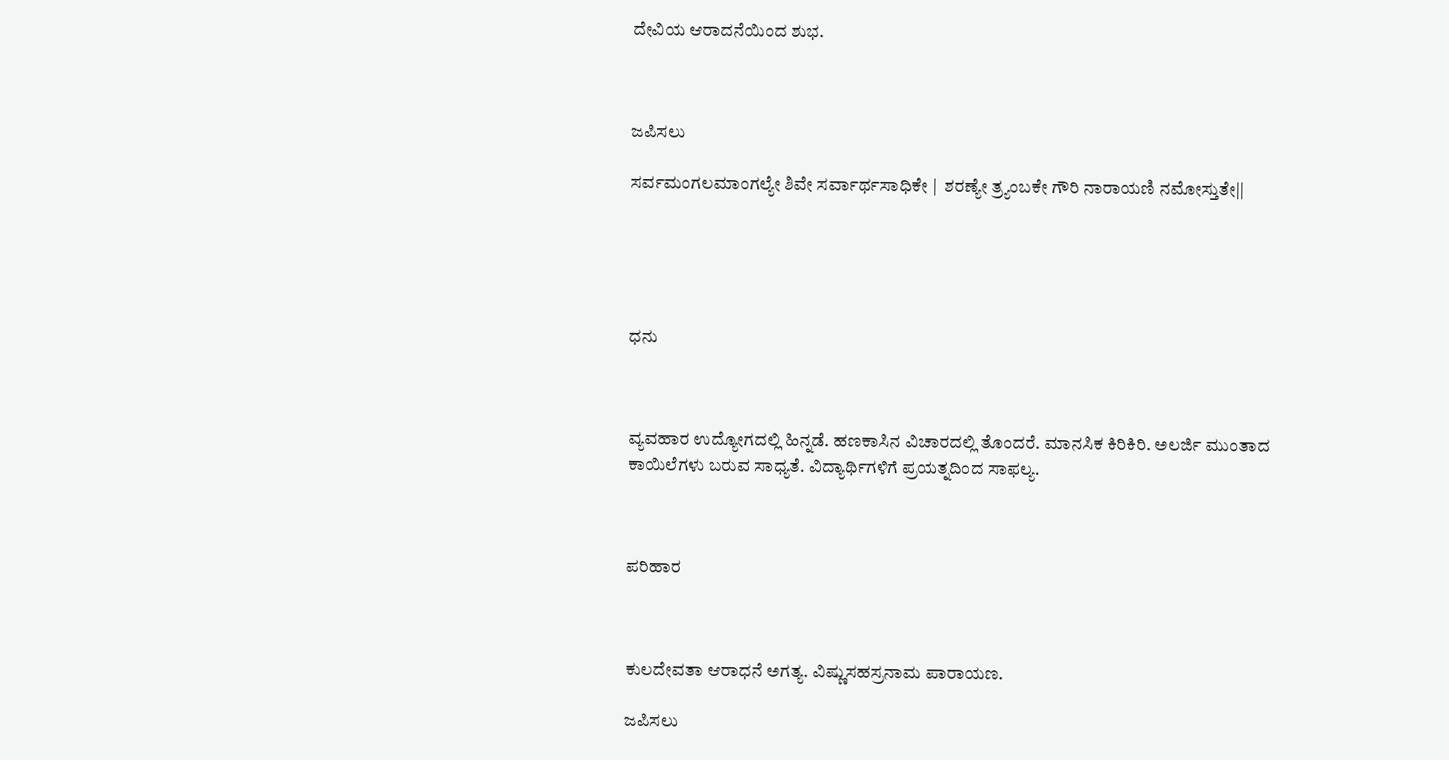ದೇವಿಯ ಆರಾದನೆಯಿಂದ ಶುಭ.



ಜಪಿಸಲು

ಸರ್ವಮಂಗಲಮಾಂಗಲ್ಯೇ ಶಿವೇ ಸರ್ವಾರ್ಥಸಾಧಿಕೇ |  ಶರಣ್ಯೇ ತ್ರ್ಯಂಬಕೇ ಗೌರಿ ನಾರಾಯಣಿ ನಮೋಸ್ತುತೇ||





ಧನು



ವ್ಯವಹಾರ ಉದ್ಯೋಗದಲ್ಲಿ ಹಿನ್ನಡೆ. ಹಣಕಾಸಿನ ವಿಚಾರದಲ್ಲಿ ತೊಂದರೆ. ಮಾನಸಿಕ ಕಿರಿಕಿರಿ. ಅಲರ್ಜಿ ಮುಂತಾದ ಕಾಯಿಲೆಗಳು ಬರುವ ಸಾಧ್ಯತೆ. ವಿದ್ಯಾರ್ಥಿಗಳಿಗೆ ಪ್ರಯತ್ನದಿಂದ ಸಾಫಲ್ಯ.



ಪರಿಹಾರ



ಕುಲದೇವತಾ ಆರಾಧನೆ ಅಗತ್ಯ. ವಿಷ್ಣುಸಹಸ್ರನಾಮ ಪಾರಾಯಣ.

ಜಪಿಸಲು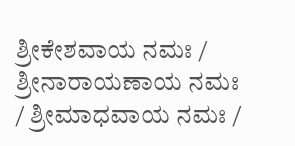ಶ್ರೀಕೇಶವಾಯ ನಮಃ / ಶ್ರೀನಾರಾಯಣಾಯ ನಮಃ / ಶ್ರೀಮಾಧವಾಯ ನಮಃ /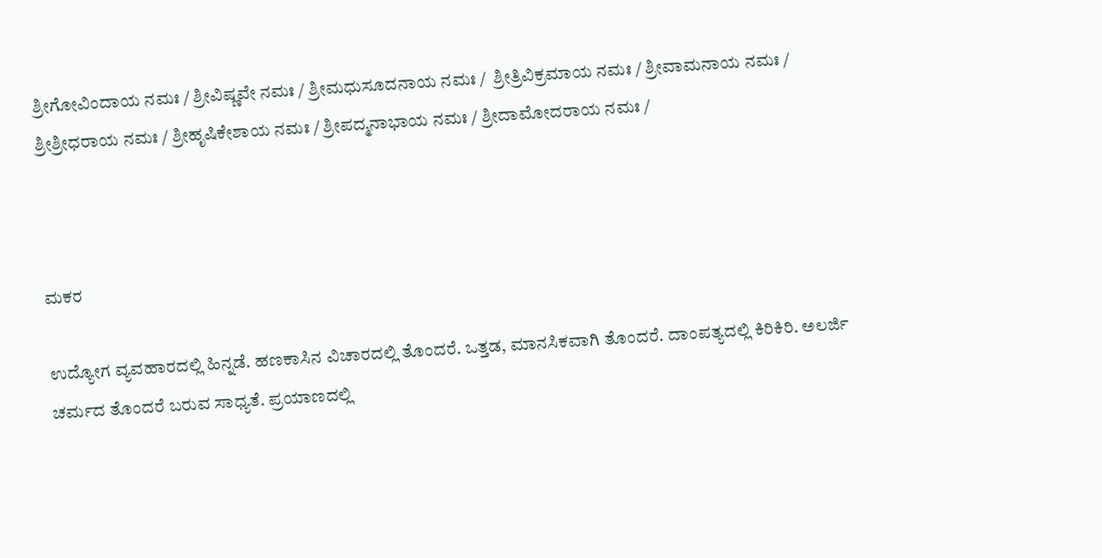ಶ್ರೀಗೋವಿಂದಾಯ ನಮಃ / ಶ್ರೀವಿಷ್ಣವೇ ನಮಃ / ಶ್ರೀಮಧುಸೂದನಾಯ ನಮಃ /  ಶ್ರೀತ್ರಿವಿಕ್ರಮಾಯ ನಮಃ / ಶ್ರೀವಾಮನಾಯ ನಮಃ / ಶ್ರೀಶ್ರೀಧರಾಯ ನಮಃ / ಶ್ರೀಹೃಷಿಕೇಶಾಯ ನಮಃ / ಶ್ರೀಪದ್ಮನಾಭಾಯ ನಮಃ / ಶ್ರೀದಾಮೋದರಾಯ ನಮಃ /



ಮಕರ

ಉದ್ಯೋಗ ವ್ಯವಹಾರದಲ್ಲಿ ಹಿನ್ನಡೆ. ಹಣಕಾಸಿನ ವಿಚಾರದಲ್ಲಿ ತೊಂದರೆ. ಒತ್ತಡ, ಮಾನಸಿಕವಾಗಿ ತೊಂದರೆ. ದಾಂಪತ್ಯದಲ್ಲಿ ಕಿರಿಕಿರಿ. ಅಲರ್ಜಿ ಚರ್ಮದ ತೊಂದರೆ ಬರುವ ಸಾಧ್ಯತೆ. ಪ್ರಯಾಣದಲ್ಲಿ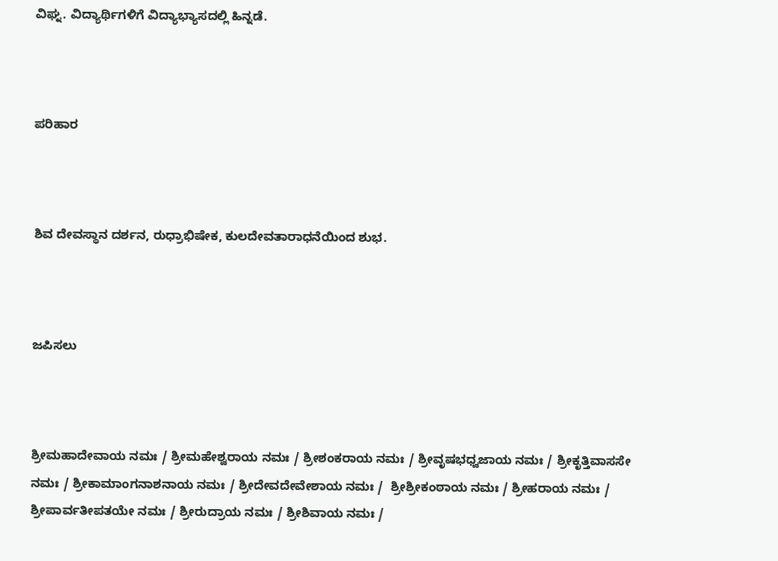ವಿಘ್ನ. ವಿದ್ಯಾರ್ಥಿಗಳಿಗೆ ವಿದ್ಯಾಭ್ಯಾಸದಲ್ಲಿ ಹಿನ್ನಡೆ.



ಪರಿಹಾರ



ಶಿವ ದೇವಸ್ಥಾನ ದರ್ಶನ, ರುಧ್ರಾಭಿಷೇಕ, ಕುಲದೇವತಾರಾಧನೆಯಿಂದ ಶುಭ.



ಜಪಿಸಲು



ಶ್ರೀಮಹಾದೇವಾಯ ನಮಃ / ಶ್ರೀಮಹೇಶ್ವರಾಯ ನಮಃ / ಶ್ರೀಶಂಕರಾಯ ನಮಃ / ಶ್ರೀವೃಷಭಧ್ವಜಾಯ ನಮಃ / ಶ್ರೀಕೃತ್ತಿವಾಸಸೇ ನಮಃ / ಶ್ರೀಕಾಮಾಂಗನಾಶನಾಯ ನಮಃ / ಶ್ರೀದೇವದೇವೇಶಾಯ ನಮಃ /  ಶ್ರೀಶ್ರೀಕಂಠಾಯ ನಮಃ / ಶ್ರೀಹರಾಯ ನಮಃ / ಶ್ರೀಪಾರ್ವತೀಪತಯೇ ನಮಃ / ಶ್ರೀರುದ್ರಾಯ ನಮಃ / ಶ್ರೀಶಿವಾಯ ನಮಃ /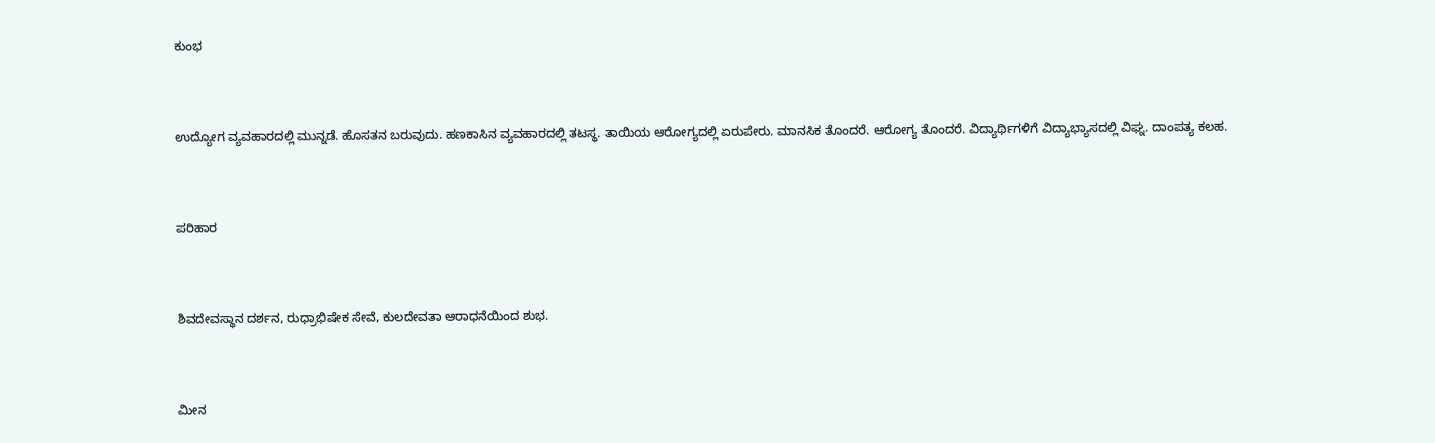ಕುಂಭ



ಉದ್ಯೋಗ ವ್ಯವಹಾರದಲ್ಲಿ ಮುನ್ನಡೆ. ಹೊಸತನ ಬರುವುದು. ಹಣಕಾಸಿನ ವ್ಯವಹಾರದಲ್ಲಿ ತಟಸ್ಥ. ತಾಯಿಯ ಆರೋಗ್ಯದಲ್ಲಿ ಏರುಪೇರು. ಮಾನಸಿಕ ತೊಂದರೆ. ಆರೋಗ್ಯ ತೊಂದರೆ. ವಿದ್ಯಾರ್ಥಿಗಳಿಗೆ ವಿದ್ಯಾಭ್ಯಾಸದಲ್ಲಿ ವಿಘ್ನ. ದಾಂಪತ್ಯ ಕಲಹ.



ಪರಿಹಾರ



ಶಿವದೇವಸ್ಥಾನ ದರ್ಶನ, ರುಧ್ರಾಭಿಷೇಕ ಸೇವೆ, ಕುಲದೇವತಾ ಆರಾಧನೆಯಿಂದ ಶುಭ.



ಮೀನ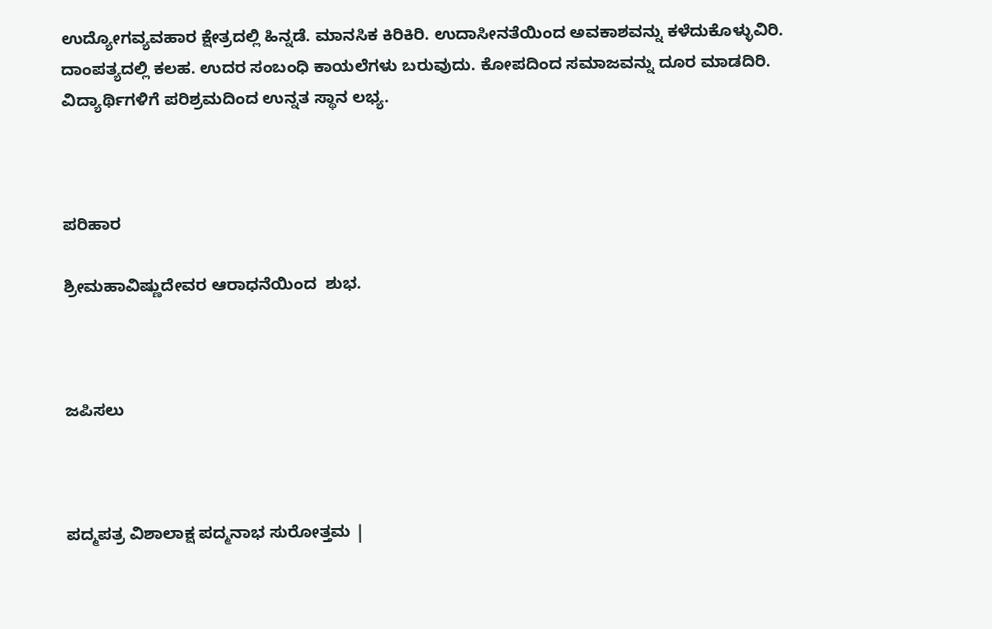ಉದ್ಯೋಗವ್ಯವಹಾರ ಕ್ಷೇತ್ರದಲ್ಲಿ ಹಿನ್ನಡೆ. ಮಾನಸಿಕ ಕಿರಿಕಿರಿ. ಉದಾಸೀನತೆಯಿಂದ ಅವಕಾಶವನ್ನು ಕಳೆದುಕೊಳ್ಳುವಿರಿ. ದಾಂಪತ್ಯದಲ್ಲಿ ಕಲಹ. ಉದರ ಸಂಬಂಧಿ ಕಾಯಲೆಗಳು ಬರುವುದು. ಕೋಪದಿಂದ ಸಮಾಜವನ್ನು ದೂರ ಮಾಡದಿರಿ. ವಿದ್ಯಾರ್ಥಿಗಳಿಗೆ ಪರಿಶ್ರಮದಿಂದ ಉನ್ನತ ಸ್ಥಾನ ಲಭ್ಯ.



ಪರಿಹಾರ

ಶ್ರೀಮಹಾವಿಷ್ಣುದೇವರ ಆರಾಧನೆಯಿಂದ  ಶುಭ.



ಜಪಿಸಲು



ಪದ್ಮಪತ್ರ ವಿಶಾಲಾಕ್ಷ ಪದ್ಮನಾಭ ಸುರೋತ್ತಮ |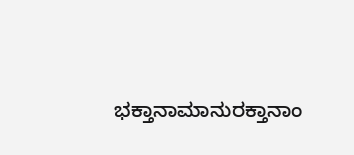ಭಕ್ತಾನಾಮಾನುರಕ್ತಾನಾಂ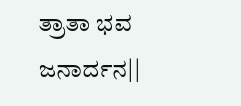ತ್ರಾತಾ ಭವ ಜನಾರ್ದನ||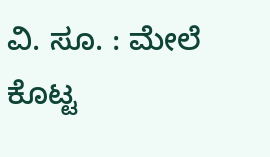ವಿ. ಸೂ. : ಮೇಲೆ ಕೊಟ್ಟ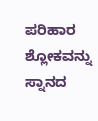ಪರಿಹಾರ ಶ್ಲೋಕವನ್ನು ಸ್ನಾನದ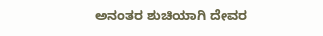ಅನಂತರ ಶುಚಿಯಾಗಿ ದೇವರ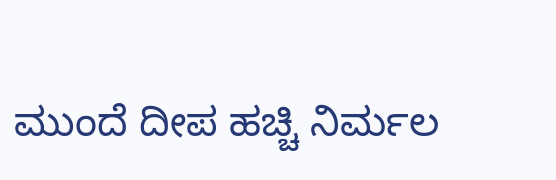ಮುಂದೆ ದೀಪ ಹಚ್ಚಿ ನಿರ್ಮಲ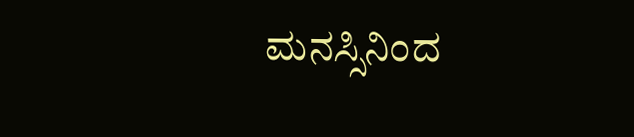ಮನಸ್ಸಿನಿಂದ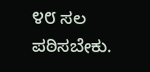೪೮ ಸಲ ಪಠಿಸಬೇಕು.